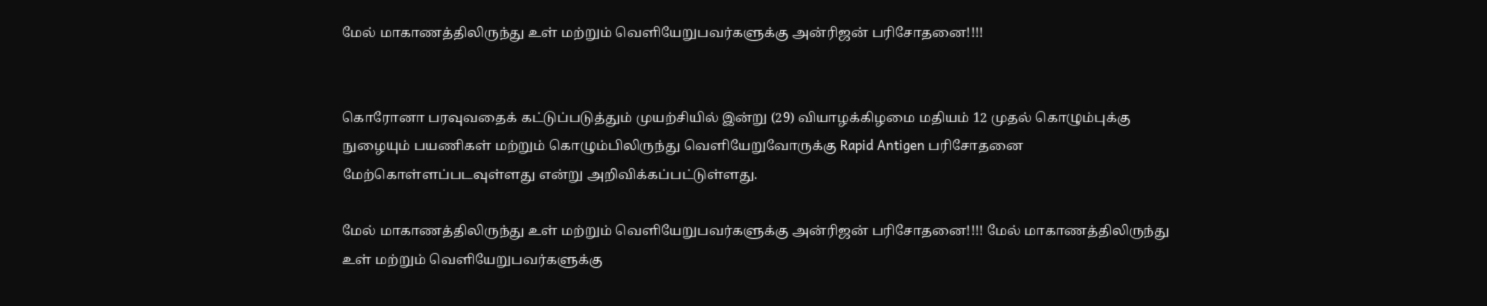மேல் மாகாணத்திலிருந்து உள் மற்றும் வெளியேறுபவர்களுக்கு அன்ரிஜன் பரிசோதனை!!!!


கொரோனா பரவுவதைக் கட்டுப்படுத்தும் முயற்சியில் இன்று (29) வியாழக்கிழமை மதியம் 12 முதல் கொழும்புக்கு நுழையும் பயணிகள் மற்றும் கொழும்பிலிருந்து வெளியேறுவோருக்கு Rapid Antigen பரிசோதனை மேற்கொள்ளப்படவுள்ளது என்று அறிவிக்கப்பட்டுள்ளது.

மேல் மாகாணத்திலிருந்து உள் மற்றும் வெளியேறுபவர்களுக்கு அன்ரிஜன் பரிசோதனை!!!! மேல் மாகாணத்திலிருந்து உள் மற்றும் வெளியேறுபவர்களுக்கு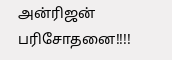அன்ரிஜன் பரிசோதனை!!!!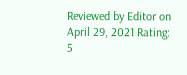Reviewed by Editor on April 29, 2021 Rating: 5